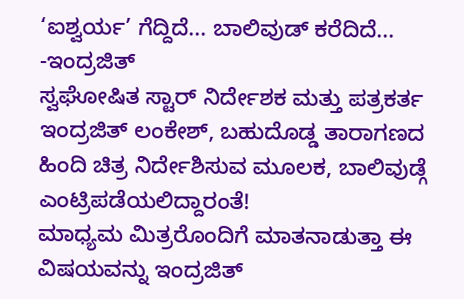‘ಐಶ್ವರ್ಯ’ ಗೆದ್ದಿದೆ... ಬಾಲಿವುಡ್ ಕರೆದಿದೆ... -ಇಂದ್ರಜಿತ್
ಸ್ವಘೋಷಿತ ಸ್ಟಾರ್ ನಿರ್ದೇಶಕ ಮತ್ತು ಪತ್ರಕರ್ತ ಇಂದ್ರಜಿತ್ ಲಂಕೇಶ್, ಬಹುದೊಡ್ಡ ತಾರಾಗಣದ ಹಿಂದಿ ಚಿತ್ರ ನಿರ್ದೇಶಿಸುವ ಮೂಲಕ, ಬಾಲಿವುಡ್ಗೆ ಎಂಟ್ರಿಪಡೆಯಲಿದ್ದಾರಂತೆ!
ಮಾಧ್ಯಮ ಮಿತ್ರರೊಂದಿಗೆ ಮಾತನಾಡುತ್ತಾ ಈ ವಿಷಯವನ್ನು ಇಂದ್ರಜಿತ್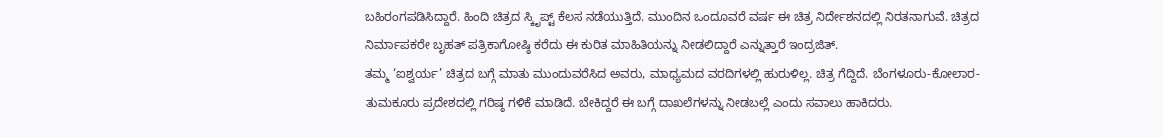ಬಹಿರಂಗಪಡಿಸಿದ್ದಾರೆ. ಹಿಂದಿ ಚಿತ್ರದ ಸ್ಕಿೃಪ್ಟ್ ಕೆಲಸ ನಡೆಯುತ್ತಿದೆ. ಮುಂದಿನ ಒಂದೂವರೆ ವರ್ಷ ಈ ಚಿತ್ರ ನಿರ್ದೇಶನದಲ್ಲಿ ನಿರತನಾಗುವೆ. ಚಿತ್ರದ ನಿರ್ಮಾಪಕರೇ ಬೃಹತ್ ಪತ್ರಿಕಾಗೋಷ್ಠಿ ಕರೆದು ಈ ಕುರಿತ ಮಾಹಿತಿಯನ್ನು ನೀಡಲಿದ್ದಾರೆ ಎನ್ನುತ್ತಾರೆ ಇಂದ್ರಜಿತ್.
ತಮ್ಮ ‘ಐಶ್ವರ್ಯ’ ಚಿತ್ರದ ಬಗ್ಗೆ ಮಾತು ಮುಂದುವರೆಸಿದ ಅವರು, ಮಾಧ್ಯಮದ ವರದಿಗಳಲ್ಲಿ ಹುರುಳಿಲ್ಲ. ಚಿತ್ರ ಗೆದ್ದಿದೆ. ಬೆಂಗಳೂರು-ಕೋಲಾರ-ತುಮಕೂರು ಪ್ರದೇಶದಲ್ಲಿ ಗರಿಷ್ಠ ಗಳಿಕೆ ಮಾಡಿದೆ. ಬೇಕಿದ್ದರೆ ಈ ಬಗ್ಗೆ ದಾಖಲೆಗಳನ್ನು ನೀಡಬಲ್ಲೆ ಎಂದು ಸವಾಲು ಹಾಕಿದರು.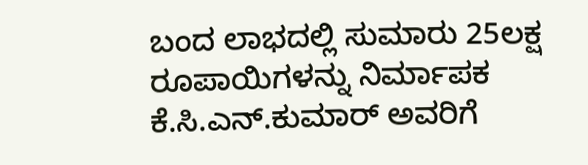ಬಂದ ಲಾಭದಲ್ಲಿ ಸುಮಾರು 25ಲಕ್ಷ ರೂಪಾಯಿಗಳನ್ನು ನಿರ್ಮಾಪಕ ಕೆ.ಸಿ.ಎನ್.ಕುಮಾರ್ ಅವರಿಗೆ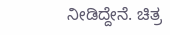ನೀಡಿದ್ದೇನೆ. ಚಿತ್ರ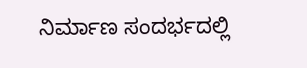ನಿರ್ಮಾಣ ಸಂದರ್ಭದಲ್ಲಿ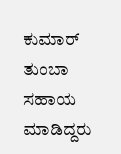ಕುಮಾರ್ ತುಂಬಾ ಸಹಾಯ ಮಾಡಿದ್ದರು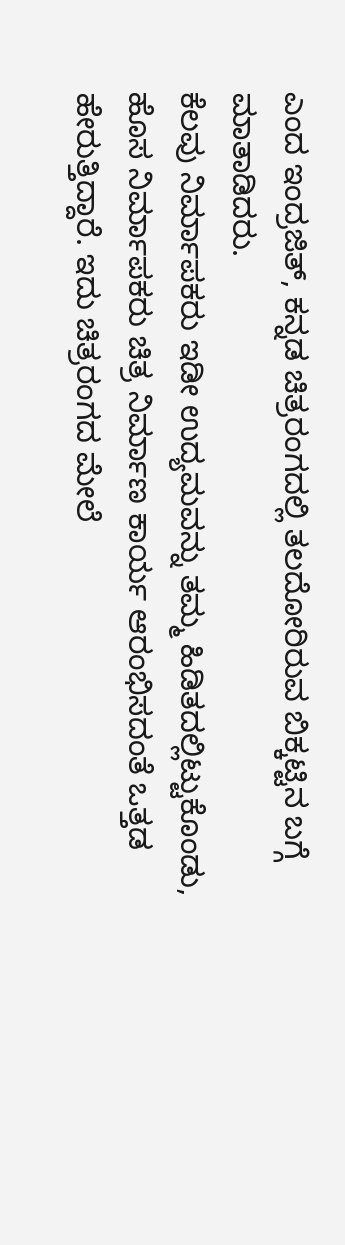ಎಂದ ಇಂದ್ರಜಿತ್, ಕನ್ನಡ ಚಿತ್ರರಂಗದಲ್ಲಿ ತಲದೋರಿರುವ ಬಿಕ್ಕಟ್ಟಿನ ಬಗ್ಗೆ ಮಾತಾಡಿದರು.
ಕೆಲವು ನಿರ್ಮಾಪಕರು ಇಡೀ ಉದ್ಯಮವನ್ನು ತಮ್ಮ ಹಿಡಿತದಲ್ಲಿಟ್ಟುಕೊಂಡು, ಹೊಸ ನಿರ್ಮಾಪಕರು ಚಿತ್ರ ನಿರ್ಮಾಣ ಕಾರ್ಯ ಆರಂಭಿಸದಂತೆ ಒತ್ತಡ ಹೇರುತ್ತಿದ್ದಾರೆ. ಇದು ಚಿತ್ರರಂಗದ ಮೇಲೆ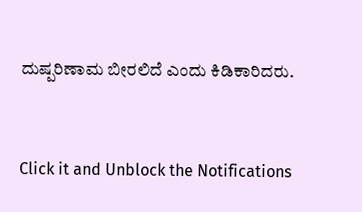ದುಷ್ಪರಿಣಾಮ ಬೀರಲಿದೆ ಎಂದು ಕಿಡಿಕಾರಿದರು.


Click it and Unblock the Notifications